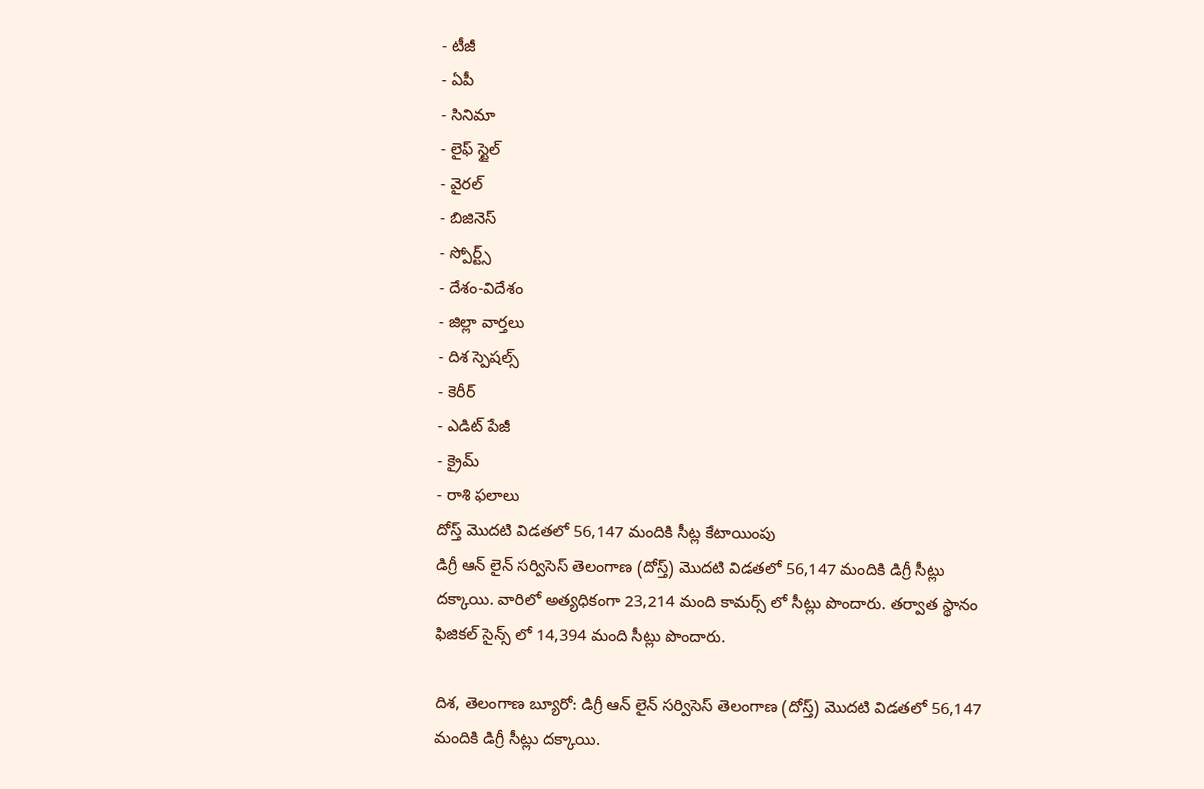- టీజీ
- ఏపీ
- సినిమా
- లైఫ్ స్టైల్
- వైరల్
- బిజినెస్
- స్పోర్ట్స్
- దేశం-విదేశం
- జిల్లా వార్తలు
- దిశ స్పెషల్స్
- కెరీర్
- ఎడిట్ పేజీ
- క్రైమ్
- రాశి ఫలాలు
దోస్త్ మొదటి విడతలో 56,147 మందికి సీట్ల కేటాయింపు
డిగ్రీ ఆన్ లైన్ సర్విసెస్ తెలంగాణ (దోస్త్) మొదటి విడతలో 56,147 మందికి డిగ్రీ సీట్లు దక్కాయి. వారిలో అత్యధికంగా 23,214 మంది కామర్స్ లో సీట్లు పొందారు. తర్వాత స్థానం ఫిజికల్ సైన్స్ లో 14,394 మంది సీట్లు పొందారు.

దిశ, తెలంగాణ బ్యూరో: డిగ్రీ ఆన్ లైన్ సర్విసెస్ తెలంగాణ (దోస్త్) మొదటి విడతలో 56,147 మందికి డిగ్రీ సీట్లు దక్కాయి.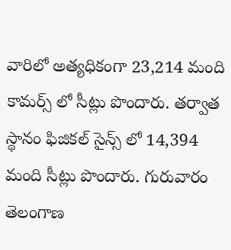వారిలో అత్యధికంగా 23,214 మంది కామర్స్ లో సీట్లు పొందారు. తర్వాత స్థానం ఫిజికల్ సైన్స్ లో 14,394 మంది సీట్లు పొందారు. గురువారం తెలంగాణ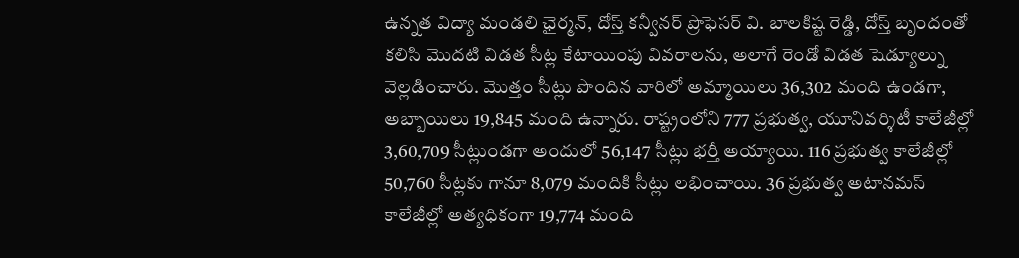ఉన్నత విద్యా మండలి ఛైర్మన్, దోస్త్ కన్వీనర్ ప్రొఫెసర్ వి. బాలకిష్ట రెడ్డి, దోస్త్ బృందంతో కలిసి మొదటి విడత సీట్ల కేటాయింపు వివరాలను, అలాగే రెండో విడత షెడ్యూల్ను వెల్లడించారు. మొత్తం సీట్లు పొందిన వారిలో అమ్మాయిలు 36,302 మంది ఉండగా, అబ్బాయిలు 19,845 మంది ఉన్నారు. రాష్ట్రంలోని 777 ప్రభుత్వ, యూనివర్శిటీ కాలేజీల్లో 3,60,709 సీట్లుండగా అందులో 56,147 సీట్లు భర్తీ అయ్యాయి. 116 ప్రభుత్వ కాలేజీల్లో 50,760 సీట్లకు గానూ 8,079 మందికి సీట్లు లభించాయి. 36 ప్రభుత్వ అటానమస్ కాలేజీల్లో అత్యధికంగా 19,774 మంది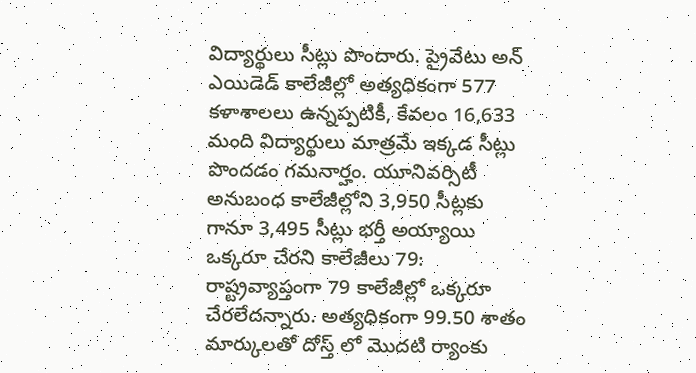విద్యార్థులు సీట్లు పొందారు. ప్రైవేటు అన్ ఎయిడెడ్ కాలేజీల్లో అత్యధికంగా 577 కళాశాలలు ఉన్నప్పటికీ, కేవలం 16,633 మంది విద్యార్థులు మాత్రమే ఇక్కడ సీట్లు పొందడం గమనార్హం. యూనివర్సిటీ అనుబంధ కాలేజీల్లోని 3,950 సీట్లకు గానూ 3,495 సీట్లు భర్తీ అయ్యాయి
ఒక్కరూ చేరని కాలేజీలు 79:
రాష్ట్రవ్యాప్తంగా 79 కాలేజీల్లో ఒక్కరూ చేరలేదన్నారు. అత్యధికంగా 99.50 శాతం మార్కులతో దోస్త్ లో మొదటి ర్యాంకు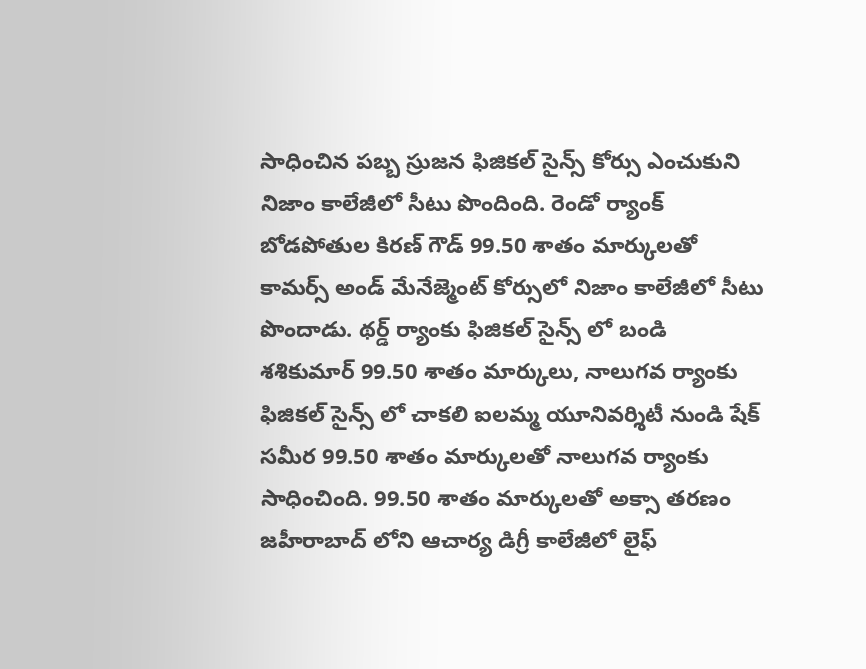సాధించిన పబ్బ స్రుజన ఫిజికల్ సైన్స్ కోర్సు ఎంచుకుని నిజాం కాలేజీలో సీటు పొందింది. రెండో ర్యాంక్ బోడపోతుల కిరణ్ గౌడ్ 99.50 శాతం మార్కులతో కామర్స్ అండ్ మేనేజ్మెంట్ కోర్సులో నిజాం కాలేజీలో సీటు పొందాడు. థర్డ్ ర్యాంకు ఫిజికల్ సైన్స్ లో బండి శశికుమార్ 99.50 శాతం మార్కులు, నాలుగవ ర్యాంకు ఫిజికల్ సైన్స్ లో చాకలి ఐలమ్మ యూనివర్శిటీ నుండి షేక్ సమీర 99.50 శాతం మార్కులతో నాలుగవ ర్యాంకు సాధించింది. 99.50 శాతం మార్కులతో అక్సా తరణం జహీరాబాద్ లోని ఆచార్య డిగ్రీ కాలేజీలో లైఫ్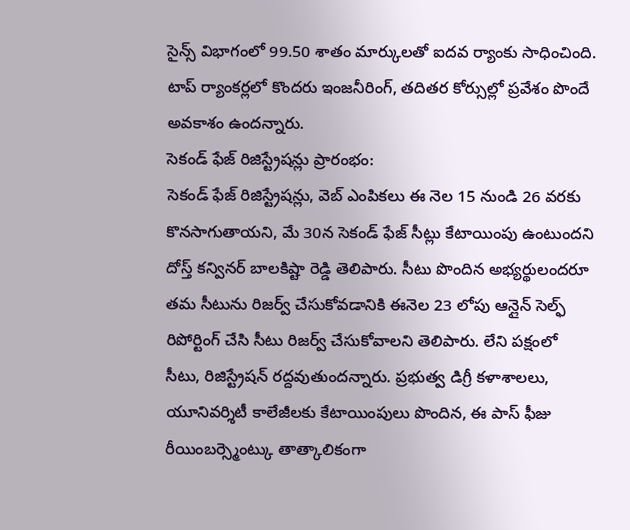సైన్స్ విభాగంలో 99.50 శాతం మార్కులతో ఐదవ ర్యాంకు సాధించింది. టాప్ ర్యాంకర్లలో కొందరు ఇంజనీరింగ్, తదితర కోర్సుల్లో ప్రవేశం పొందే అవకాశం ఉందన్నారు.
సెకండ్ ఫేజ్ రిజిస్ట్రేషన్లు ప్రారంభం:
సెకండ్ ఫేజ్ రిజిస్ట్రేషన్లు, వెబ్ ఎంపికలు ఈ నెల 15 నుండి 26 వరకు కొనసాగుతాయని, మే 30న సెకండ్ ఫేజ్ సీట్లు కేటాయింపు ఉంటుందని దోస్త్ కన్వినర్ బాలకిష్టా రెడ్డి తెలిపారు. సీటు పొందిన అభ్యర్థులందరూ తమ సీటును రిజర్వ్ చేసుకోవడానికి ఈనెల 23 లోపు ఆన్లైన్ సెల్ఫ్ రిపోర్టింగ్ చేసి సీటు రిజర్వ్ చేసుకోవాలని తెలిపారు. లేని పక్షంలో సీటు, రిజిస్ట్రేషన్ రద్దవుతుందన్నారు. ప్రభుత్వ డిగ్రీ కళాశాలలు, యూనివర్శిటీ కాలేజీలకు కేటాయింపులు పొందిన, ఈ పాస్ ఫీజు రీయింబర్స్మెంట్కు తాత్కాలికంగా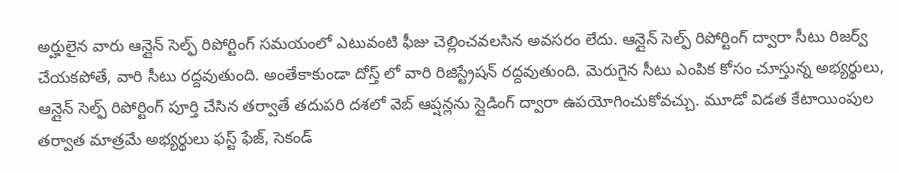అర్హులైన వారు ఆన్లైన్ సెల్ఫ్ రిపోర్టింగ్ సమయంలో ఎటువంటి ఫీజు చెల్లించవలసిన అవసరం లేదు. ఆన్లైన్ సెల్ఫ్ రిపోర్టింగ్ ద్వారా సీటు రిజర్వ్ చేయకపోతే, వారి సీటు రద్దవుతుంది. అంతేకాకుండా దోస్త్ లో వారి రిజిస్ట్రేషన్ రద్దవుతుంది. మెరుగైన సీటు ఎంపిక కోసం చూస్తున్న అభ్యర్థులు, ఆన్లైన్ సెల్ఫ్ రిపోర్టింగ్ పూర్తి చేసిన తర్వాతే తదుపరి దశలో వెబ్ ఆప్షన్లను స్లైడింగ్ ద్వారా ఉపయోగించుకోవచ్చు. మూడో విడత కేటాయింపుల తర్వాత మాత్రమే అభ్యర్థులు ఫస్ట్ ఫేజ్, సెకండ్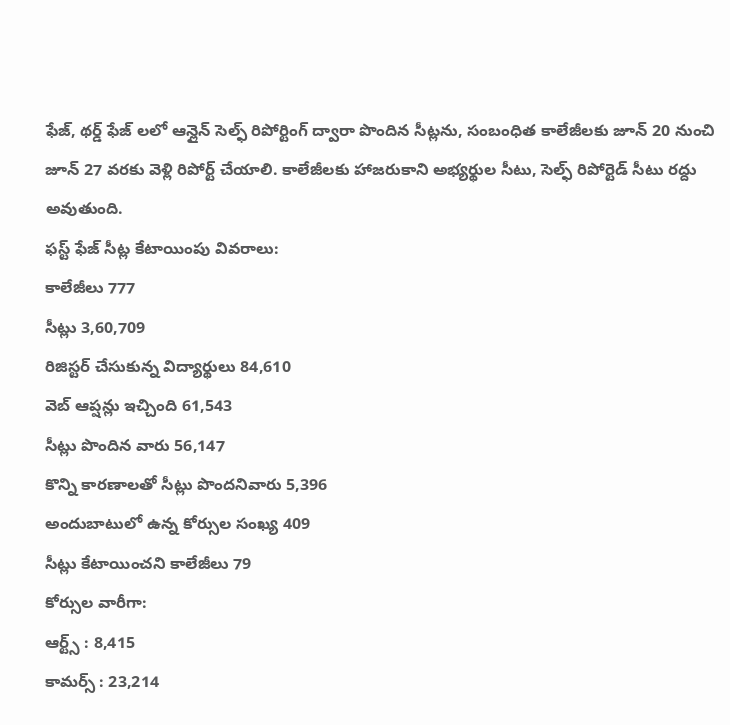ఫేజ్, థర్డ్ ఫేజ్ లలో ఆన్లైన్ సెల్ఫ్ రిపోర్టింగ్ ద్వారా పొందిన సీట్లను, సంబంధిత కాలేజీలకు జూన్ 20 నుంచి జూన్ 27 వరకు వెళ్లి రిపోర్ట్ చేయాలి. కాలేజీలకు హాజరుకాని అభ్యర్థుల సీటు, సెల్ఫ్ రిపోర్టెడ్ సీటు రద్దు అవుతుంది.
ఫస్ట్ ఫేజ్ సీట్ల కేటాయింపు వివరాలు:
కాలేజీలు 777
సీట్లు 3,60,709
రిజిస్టర్ చేసుకున్న విద్యార్థులు 84,610
వెబ్ ఆప్షన్లు ఇచ్చింది 61,543
సీట్లు పొందిన వారు 56,147
కొన్ని కారణాలతో సీట్లు పొందనివారు 5,396
అందుబాటులో ఉన్న కోర్సుల సంఖ్య 409
సీట్లు కేటాయించని కాలేజీలు 79
కోర్సుల వారీగా:
ఆర్ట్స్ : 8,415
కామర్స్ : 23,214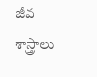జీవ శాస్త్రాలు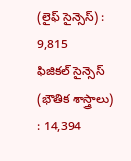(లైఫ్ సైన్సెస్) : 9,815
ఫిజికల్ సైన్సెస్ (భౌతిక శాస్త్రాలు) : 14,394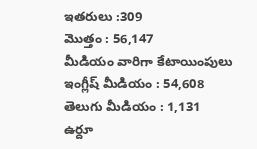ఇతరులు :309
మొత్తం : 56,147
మీడియం వారిగా కేటాయింపులు
ఇంగ్లీష్ మీడియం : 54,608
తెలుగు మీడియం : 1,131
ఉర్దూ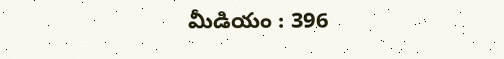మీడియం : 396